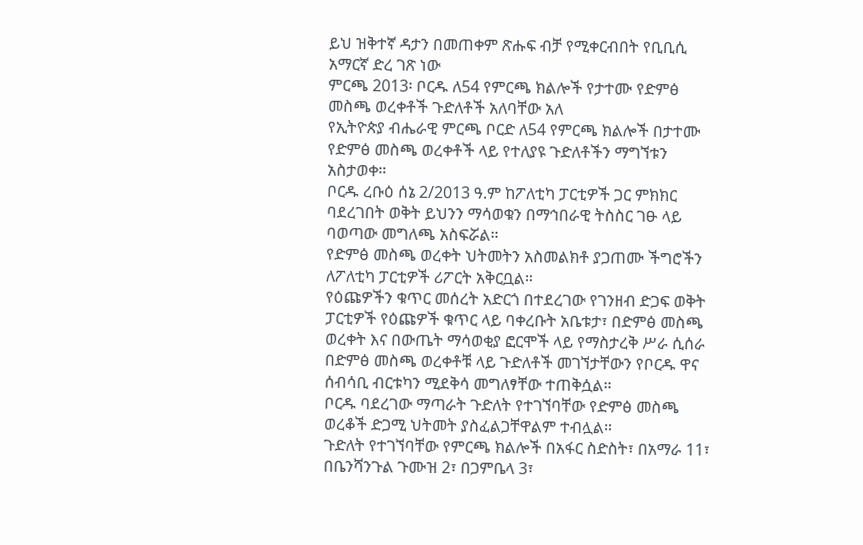ይህ ዝቅተኛ ዳታን በመጠቀም ጽሑፍ ብቻ የሚቀርብበት የቢቢሲ አማርኛ ድረ ገጽ ነው
ምርጫ 2013፡ ቦርዱ ለ54 የምርጫ ክልሎች የታተሙ የድምፅ መስጫ ወረቀቶች ጉድለቶች አለባቸው አለ
የኢትዮጵያ ብሔራዊ ምርጫ ቦርድ ለ54 የምርጫ ክልሎች በታተሙ የድምፅ መስጫ ወረቀቶች ላይ የተለያዩ ጉድለቶችን ማግኘቱን አስታወቀ።
ቦርዱ ረቡዕ ሰኔ 2/2013 ዓ.ም ከፖለቲካ ፓርቲዎች ጋር ምክክር ባደረገበት ወቅት ይህንን ማሳወቁን በማኅበራዊ ትስስር ገፁ ላይ ባወጣው መግለጫ አስፍሯል።
የድምፅ መስጫ ወረቀት ህትመትን አስመልክቶ ያጋጠሙ ችግሮችን ለፖለቲካ ፓርቲዎች ሪፖርት አቅርቧል።
የዕጩዎችን ቁጥር መሰረት አድርጎ በተደረገው የገንዘብ ድጋፍ ወቅት ፓርቲዎች የዕጩዎች ቁጥር ላይ ባቀረቡት አቤቱታ፣ በድምፅ መስጫ ወረቀት እና በውጤት ማሳወቂያ ፎርሞች ላይ የማስታረቅ ሥራ ሲሰራ በድምፅ መስጫ ወረቀቶቹ ላይ ጉድለቶች መገኘታቸውን የቦርዱ ዋና ሰብሳቢ ብርቱካን ሚደቅሳ መግለፃቸው ተጠቅሷል።
ቦርዱ ባደረገው ማጣራት ጉድለት የተገኘባቸው የድምፅ መስጫ ወረቆች ድጋሚ ህትመት ያስፈልጋቸዋልም ተብሏል።
ጉድለት የተገኘባቸው የምርጫ ክልሎች በአፋር ስድስት፣ በአማራ 11፣ በቤንሻንጉል ጉሙዝ 2፣ በጋምቤላ 3፣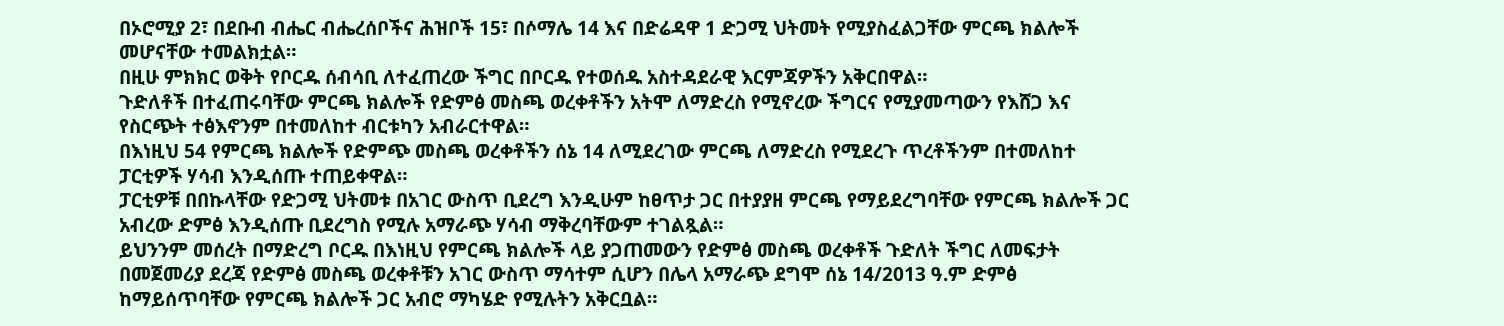በኦሮሚያ 2፣ በደቡብ ብሔር ብሔረሰቦችና ሕዝቦች 15፣ በሶማሌ 14 እና በድሬዳዋ 1 ድጋሚ ህትመት የሚያስፈልጋቸው ምርጫ ክልሎች መሆናቸው ተመልክቷል።
በዚሁ ምክክር ወቅት የቦርዱ ሰብሳቢ ለተፈጠረው ችግር በቦርዱ የተወሰዱ አስተዳደራዊ እርምጃዎችን አቅርበዋል።
ጉድለቶች በተፈጠሩባቸው ምርጫ ክልሎች የድምፅ መስጫ ወረቀቶችን አትሞ ለማድረስ የሚኖረው ችግርና የሚያመጣውን የእሸጋ እና የስርጭት ተፅእኖንም በተመለከተ ብርቱካን አብራርተዋል።
በእነዚህ 54 የምርጫ ክልሎች የድምጭ መስጫ ወረቀቶችን ሰኔ 14 ለሚደረገው ምርጫ ለማድረስ የሚደረጉ ጥረቶችንም በተመለከተ ፓርቲዎች ሃሳብ እንዲሰጡ ተጠይቀዋል።
ፓርቲዎቹ በበኩላቸው የድጋሚ ህትመቱ በአገር ውስጥ ቢደረግ እንዲሁም ከፀጥታ ጋር በተያያዘ ምርጫ የማይደረግባቸው የምርጫ ክልሎች ጋር አብረው ድምፅ እንዲሰጡ ቢደረግስ የሚሉ አማራጭ ሃሳብ ማቅረባቸውም ተገልጿል።
ይህንንም መሰረት በማድረግ ቦርዱ በእነዚህ የምርጫ ክልሎች ላይ ያጋጠመውን የድምፅ መስጫ ወረቀቶች ጉድለት ችግር ለመፍታት በመጀመሪያ ደረጃ የድምፅ መስጫ ወረቀቶቹን አገር ውስጥ ማሳተም ሲሆን በሌላ አማራጭ ደግሞ ሰኔ 14/2013 ዓ.ም ድምፅ ከማይሰጥባቸው የምርጫ ክልሎች ጋር አብሮ ማካሄድ የሚሉትን አቅርቧል።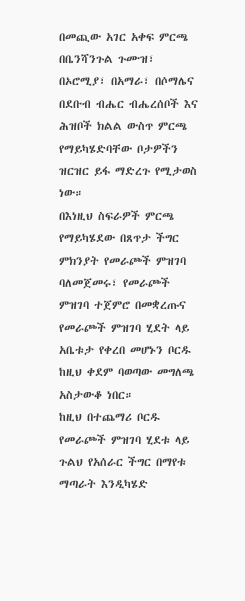በመጪው አገር አቀፍ ምርጫ በቤንሻንጉል ጉሙዝ፣ በኦሮሚያ፣ በአማራ፣ በሶማሌና በደቡብ ብሔር ብሔረሰቦች እና ሕዝቦች ክልል ውስጥ ምርጫ የማይካሄድባቸው ቦታዎችን ዝርዝር ይፋ ማድረጉ የሚታወስ ነው።
በእነዚህ ስፍራዎች ምርጫ የማይካሄደው በጸጥታ ችግር ምክንያት የመራጮች ምዝገባ ባለመጀመሩ፣ የመራጮች ምዝገባ ተጀምሮ በመቋረጡና የመራጮች ምዝገባ ሂደት ላይ አቤቱታ የቀረበ መሆኑን ቦርዱ ከዚህ ቀደም ባወጣው መግለጫ አስታውቆ ነበር።
ከዚህ በተጨማሪ ቦርዱ የመራጮች ምዝገባ ሂደቱ ላይ ጉልህ የአሰራር ችግር በማየቱ ማጣራት እንዲካሄድ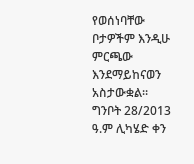የወሰነባቸው ቦታዎችም እንዲሁ ምርጫው እንደማይከናወን አስታውቋል።
ግንቦት 28/2013 ዓ.ም ሊካሄድ ቀን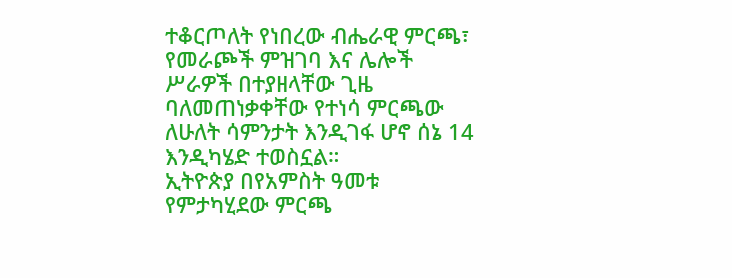ተቆርጦለት የነበረው ብሔራዊ ምርጫ፣ የመራጮች ምዝገባ እና ሌሎች ሥራዎች በተያዘላቸው ጊዜ ባለመጠነቃቀቸው የተነሳ ምርጫው ለሁለት ሳምንታት እንዲገፋ ሆኖ ሰኔ 14 እንዲካሄድ ተወስኗል።
ኢትዮጵያ በየአምስት ዓመቱ የምታካሂደው ምርጫ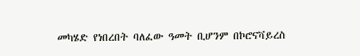መካሄድ የነበረበት ባለፈው ዓመት ቢሆንም በኮሮናቫይረስ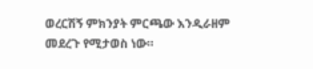ወረርሽኝ ምክንያት ምርጫው እንዲራዘም መደረጉ የሚታወስ ነው።